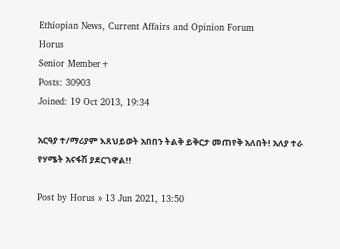Ethiopian News, Current Affairs and Opinion Forum
Horus
Senior Member+
Posts: 30903
Joined: 19 Oct 2013, 19:34

አርዓያ ተ/ማሪያም እጸህይወት አበበን ትልቅ ይቅርታ መጠየቅ አለበት! አለያ ተራ የሃሜት አናፋሽ ያደርገዋል!!

Post by Horus » 13 Jun 2021, 13:50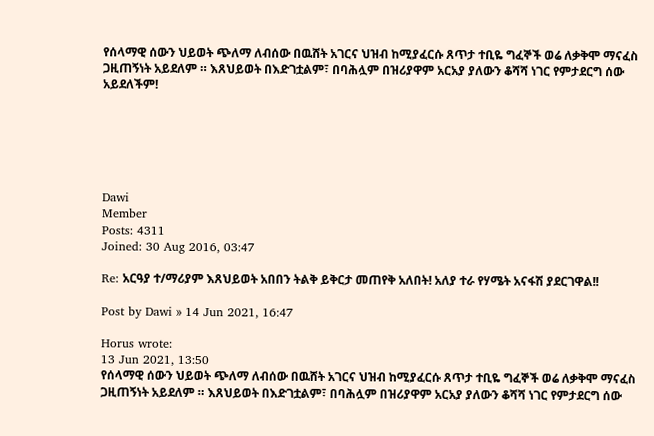የሰላማዊ ሰውን ህይወት ጭለማ ለብሰው በዉሸት አገርና ህዝብ ከሚያፈርሱ ጸጥታ ተቢዬ ግፈኞች ወሬ ለቃቅሞ ማናፈስ ጋዚጠኝነት አይደለም ። እጸህይወት በእድገቷልም፣ በባሕሏም በዝሪያዋም አርአያ ያለውን ቆሻሻ ነገር የምታደርግ ሰው አይደለችም!






Dawi
Member
Posts: 4311
Joined: 30 Aug 2016, 03:47

Re: አርዓያ ተ/ማሪያም እጸህይወት አበበን ትልቅ ይቅርታ መጠየቅ አለበት! አለያ ተራ የሃሜት አናፋሽ ያደርገዋል!!

Post by Dawi » 14 Jun 2021, 16:47

Horus wrote:
13 Jun 2021, 13:50
የሰላማዊ ሰውን ህይወት ጭለማ ለብሰው በዉሸት አገርና ህዝብ ከሚያፈርሱ ጸጥታ ተቢዬ ግፈኞች ወሬ ለቃቅሞ ማናፈስ ጋዚጠኝነት አይደለም ። እጸህይወት በእድገቷልም፣ በባሕሏም በዝሪያዋም አርአያ ያለውን ቆሻሻ ነገር የምታደርግ ሰው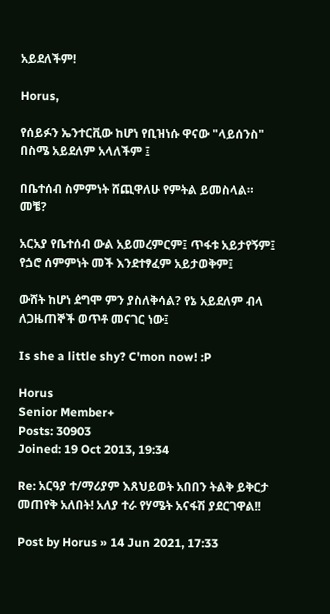አይደለችም!

Horus,

የሰይፉን ኤንተርቪው ከሆነ የቢዝነሱ ዋናው "ላይሰንስ" በስሜ አይደለም አላለችም ፤

በቤተሰብ ስምምነት ሸጪዋለሁ የምትል ይመስላል። መቼ?

አርአያ የቤተሰብ ውል አይመረምርም፤ ጥፋቱ አይታየኝም፤ የጏሮ ሰምምነት መች እንደተፃፈም አይታወቅም፤

ውሸት ከሆነ ዸግሞ ምን ያስለቅሳል? የኔ አይደለም ብላ ለጋዜጠኞች ወጥቶ መናገር ነው፤

Is she a little shy? C'mon now! :P

Horus
Senior Member+
Posts: 30903
Joined: 19 Oct 2013, 19:34

Re: አርዓያ ተ/ማሪያም እጸህይወት አበበን ትልቅ ይቅርታ መጠየቅ አለበት! አለያ ተራ የሃሜት አናፋሽ ያደርገዋል!!

Post by Horus » 14 Jun 2021, 17:33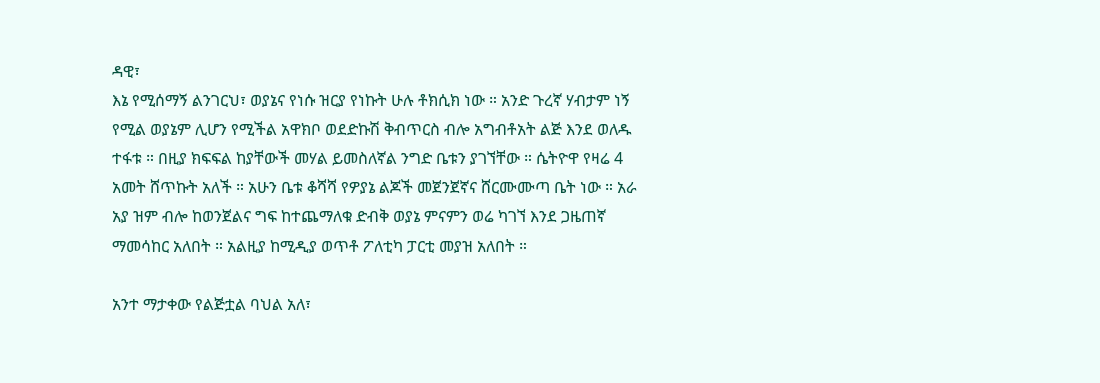ዳዊ፣
እኔ የሚሰማኝ ልንገርህ፣ ወያኔና የነሱ ዝርያ የነኩት ሁሉ ቶክሲክ ነው ። አንድ ጉረኛ ሃብታም ነኝ የሚል ወያኔም ሊሆን የሚችል አዋክቦ ወደድኩሽ ቅብጥርስ ብሎ አግብቶአት ልጅ እንደ ወለዱ ተፋቱ ። በዚያ ክፍፍል ከያቸውች መሃል ይመስለኛል ንግድ ቤቱን ያገኘቸው ። ሴትዮዋ የዛሬ 4 አመት ሸጥኩት አለች ። አሁን ቤቱ ቆሻሻ የዎያኔ ልጆች መጀንጀኛና ሸርሙሙጣ ቤት ነው ። አራ አያ ዝም ብሎ ከወንጀልና ግፍ ከተጨማለቁ ድብቅ ወያኔ ምናምን ወሬ ካገኘ እንደ ጋዜጠኛ ማመሳከር አለበት ። አልዚያ ከሚዲያ ወጥቶ ፖለቲካ ፓርቲ መያዝ አለበት ።

አንተ ማታቀው የልጅቷል ባህል አለ፣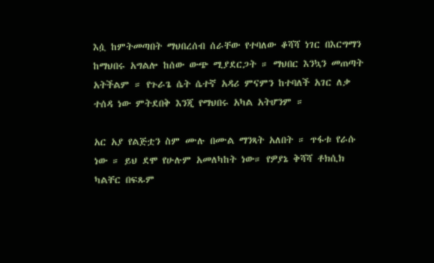እሷ ከምትመጣበት ማህበረሰብ ሰራቸው የተባለው ቆሻሻ ነገር በእርግማን ከማህበሩ አግልሎ ከሰው ውጭ ሚያደርጋት ። ማህበር እንኳን መጠጣት አትችልም ። የጉራጌ ሴት ሴተኛ አዳሪ ምናምን ከተባለች አገር ለቃ ተሰዳ ነው ምትደበቅ እንጂ የማህበሩ አካል አትሆንም ።

አር አያ የልጅቷን ስም ሙሉ በሙል ማንጻት አለበት ። ጥፋቱ የራሱ ነው ። ይህ ደሞ የሁሉም አመለካከት ነው። የዎያኔ ቅሻሻ ቶክሲክ ካልቸር በፍጹም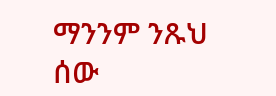ማንንም ንጹህ ሰው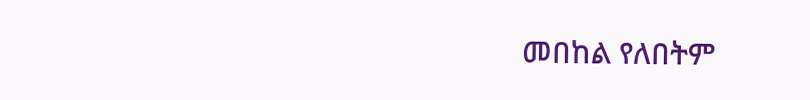መበከል የለበትም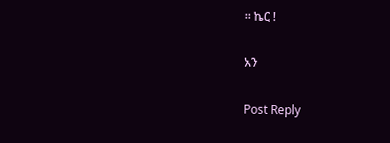። ኬር !

አን

Post Reply